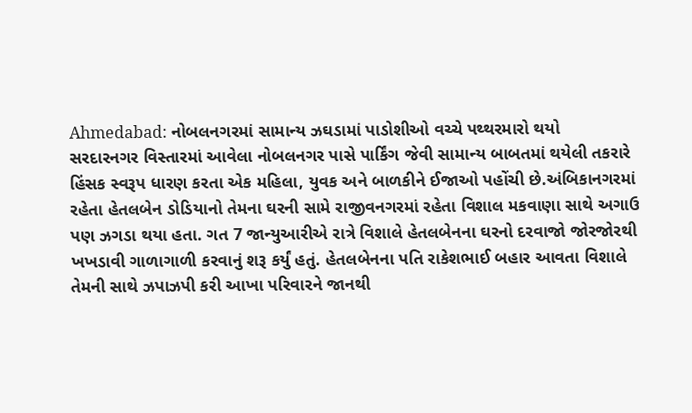Ahmedabad: નોબલનગરમાં સામાન્ય ઝઘડામાં પાડોશીઓ વચ્ચે પથ્થરમારો થયો
સરદારનગર વિસ્તારમાં આવેલા નોબલનગર પાસે પાર્કિંગ જેવી સામાન્ય બાબતમાં થયેલી તકરારે હિંસક સ્વરૂપ ધારણ કરતા એક મહિલા, યુવક અને બાળકીને ઈજાઓ પહોંચી છે.અંબિકાનગરમાં રહેતા હેતલબેન ડોડિયાનો તેમના ઘરની સામે રાજીવનગરમાં રહેતા વિશાલ મકવાણા સાથે અગાઉ પણ ઝગડા થયા હતા. ગત 7 જાન્યુઆરીએ રાત્રે વિશાલે હેતલબેનના ઘરનો દરવાજો જોરજોરથી ખખડાવી ગાળાગાળી કરવાનું શરૂ કર્યું હતું. હેતલબેનના પતિ રાકેશભાઈ બહાર આવતા વિશાલે તેમની સાથે ઝપાઝપી કરી આખા પરિવારને જાનથી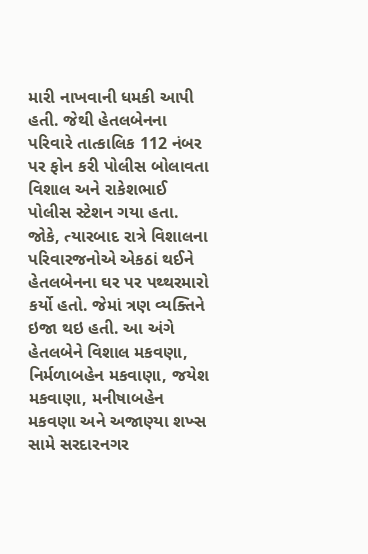મારી નાખવાની ધમકી આપી હતી. જેથી હેતલબેનના પરિવારે તાત્કાલિક 112 નંબર પર ફોન કરી પોલીસ બોલાવતા વિશાલ અને રાકેશભાઈ પોલીસ સ્ટેશન ગયા હતા. જોકે, ત્યારબાદ રાત્રે વિશાલના પરિવારજનોએ એકઠાં થઈને હેતલબેનના ઘર પર પથ્થરમારો કર્યો હતો. જેમાં ત્રણ વ્યક્તિને ઇજા થઇ હતી. આ અંગે હેતલબેને વિશાલ મકવણા, નિર્મળાબહેન મકવાણા, જયેશ મકવાણા, મનીષાબહેન મકવણા અને અજાણ્યા શખ્સ સામે સરદારનગર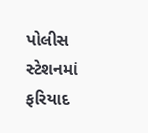પોલીસ સ્ટેશનમાં ફરિયાદ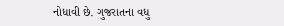નોધાવી છે. ગુજરાતના વધુ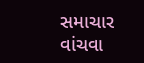સમાચાર વાંચવા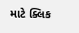માટે ક્લિક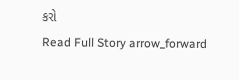કરો
Read Full Story arrow_forward